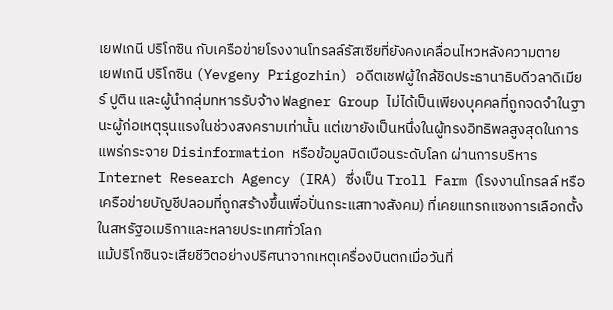เยฟเกนี ปริโกซิน กับเครือข่ายโรงงานโทรลล์รัสเซียที่ยังคงเคลื่อนไหวหลังความตาย
เยฟเกนี ปริโกซิน (Yevgeny Prigozhin) อดีตเชฟผู้ใกล้ชิดประธานาธิบดีวลาดิเมียร์ ปูติน และผู้นำกลุ่มทหารรับจ้าง Wagner Group ไม่ได้เป็นเพียงบุคคลที่ถูกจดจำในฐานะผู้ก่อเหตุรุนแรงในช่วงสงครามเท่านั้น แต่เขายังเป็นหนึ่งในผู้ทรงอิทธิพลสูงสุดในการแพร่กระจาย Disinformation หรือข้อมูลบิดเบือนระดับโลก ผ่านการบริหาร Internet Research Agency (IRA) ซึ่งเป็น Troll Farm (โรงงานโทรลล์ หรือเครือข่ายบัญชีปลอมที่ถูกสร้างขึ้นเพื่อปั่นกระแสทางสังคม) ที่เคยแทรกแซงการเลือกตั้งในสหรัฐอเมริกาและหลายประเทศทั่วโลก
แม้ปริโกซินจะเสียชีวิตอย่างปริศนาจากเหตุเครื่องบินตกเมื่อวันที่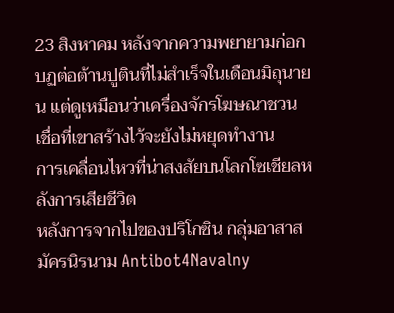23 สิงหาคม หลังจากความพยายามก่อกบฏต่อต้านปูตินที่ไม่สำเร็จในเดือนมิถุนายน แต่ดูเหมือนว่าเครื่องจักรโฆษณาชวนเชื่อที่เขาสร้างไว้จะยังไม่หยุดทำงาน
การเคลื่อนไหวที่น่าสงสัยบนโลกโซเชียลหลังการเสียชีวิต
หลังการจากไปของปริโกซิน กลุ่มอาสาสมัครนิรนาม Antibot4Navalny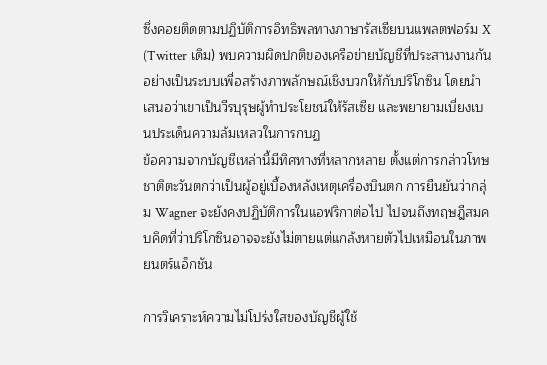ซึ่งคอยติดตามปฏิบัติการอิทธิพลทางภาษารัสเซียบนแพลตฟอร์ม X (Twitter เดิม) พบความผิดปกติของเครือข่ายบัญชีที่ประสานงานกันอย่างเป็นระบบเพื่อสร้างภาพลักษณ์เชิงบวกให้กับปริโกซิน โดยนำเสนอว่าเขาเป็นวีรบุรุษผู้ทำประโยชน์ให้รัสเซีย และพยายามเบี่ยงเบนประเด็นความล้มเหลวในการกบฏ
ข้อความจากบัญชีเหล่านี้มีทิศทางที่หลากหลาย ตั้งแต่การกล่าวโทษชาติตะวันตกว่าเป็นผู้อยู่เบื้องหลังเหตุเครื่องบินตก การยืนยันว่ากลุ่ม Wagner จะยังคงปฏิบัติการในแอฟริกาต่อไป ไปจนถึงทฤษฎีสมคบคิดที่ว่าปริโกซินอาจจะยังไม่ตายแต่แกล้งหายตัวไปเหมือนในภาพยนตร์แอ็กชัน

การวิเคราะห์ความไม่โปร่งใสของบัญชีผู้ใช้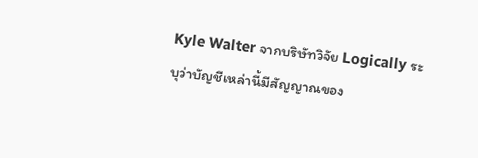Kyle Walter จากบริษัทวิจัย Logically ระบุว่าบัญชีเหล่านี้มีสัญญาณของ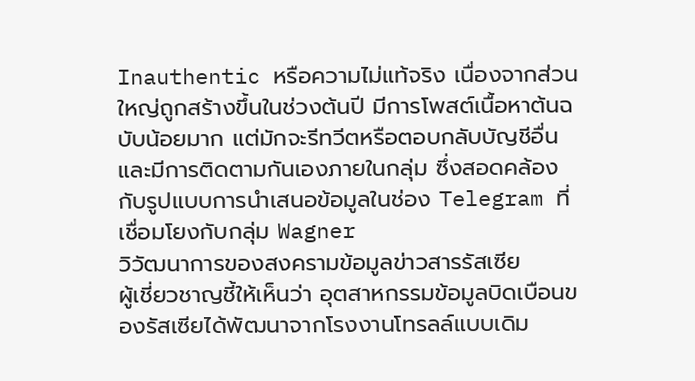Inauthentic หรือความไม่แท้จริง เนื่องจากส่วนใหญ่ถูกสร้างขึ้นในช่วงต้นปี มีการโพสต์เนื้อหาต้นฉบับน้อยมาก แต่มักจะรีทวีตหรือตอบกลับบัญชีอื่น และมีการติดตามกันเองภายในกลุ่ม ซึ่งสอดคล้องกับรูปแบบการนำเสนอข้อมูลในช่อง Telegram ที่เชื่อมโยงกับกลุ่ม Wagner
วิวัฒนาการของสงครามข้อมูลข่าวสารรัสเซีย
ผู้เชี่ยวชาญชี้ให้เห็นว่า อุตสาหกรรมข้อมูลบิดเบือนของรัสเซียได้พัฒนาจากโรงงานโทรลล์แบบเดิม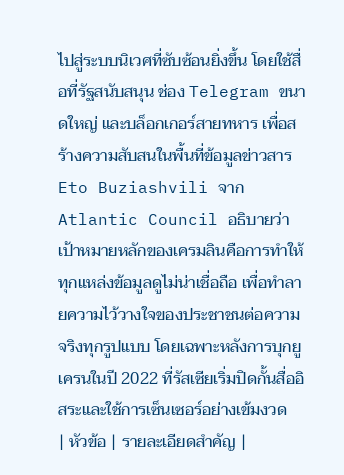ไปสู่ระบบนิเวศที่ซับซ้อนยิ่งขึ้น โดยใช้สื่อที่รัฐสนับสนุน ช่อง Telegram ขนาดใหญ่ และบล็อกเกอร์สายทหาร เพื่อสร้างความสับสนในพื้นที่ข้อมูลข่าวสาร
Eto Buziashvili จาก Atlantic Council อธิบายว่าเป้าหมายหลักของเครมลินคือการทำให้ทุกแหล่งข้อมูลดูไม่น่าเชื่อถือ เพื่อทำลายความไว้วางใจของประชาชนต่อความจริงทุกรูปแบบ โดยเฉพาะหลังการบุกยูเครนในปี 2022 ที่รัสเซียเริ่มปิดกั้นสื่ออิสระและใช้การเซ็นเซอร์อย่างเข้มงวด
| หัวข้อ | รายละเอียดสำคัญ |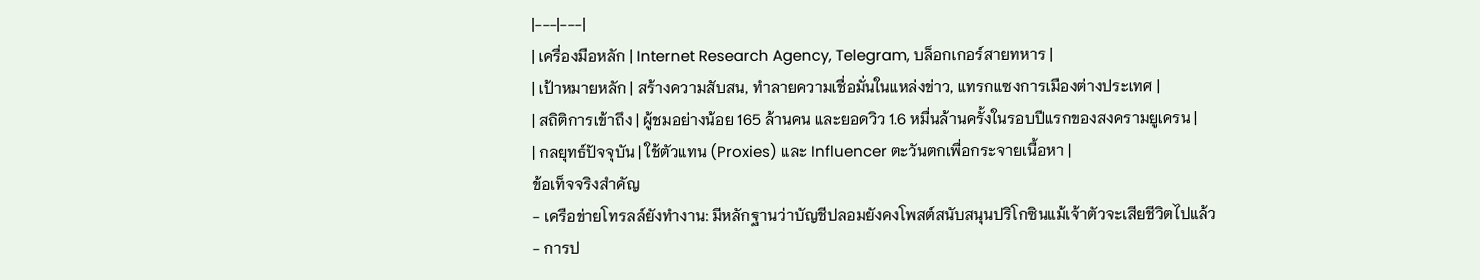|---|---|
| เครื่องมือหลัก | Internet Research Agency, Telegram, บล็อกเกอร์สายทหาร |
| เป้าหมายหลัก | สร้างความสับสน, ทำลายความเชื่อมั่นในแหล่งข่าว, แทรกแซงการเมืองต่างประเทศ |
| สถิติการเข้าถึง | ผู้ชมอย่างน้อย 165 ล้านคน และยอดวิว 1.6 หมื่นล้านครั้งในรอบปีแรกของสงครามยูเครน |
| กลยุทธ์ปัจจุบัน | ใช้ตัวแทน (Proxies) และ Influencer ตะวันตกเพื่อกระจายเนื้อหา |
ข้อเท็จจริงสำคัญ
- เครือข่ายโทรลล์ยังทำงาน: มีหลักฐานว่าบัญชีปลอมยังคงโพสต์สนับสนุนปริโกซินแม้เจ้าตัวจะเสียชีวิตไปแล้ว
- การป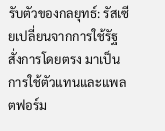รับตัวของกลยุทธ์: รัสเซียเปลี่ยนจากการใช้รัฐสั่งการโดยตรง มาเป็นการใช้ตัวแทนและแพลตฟอร์ม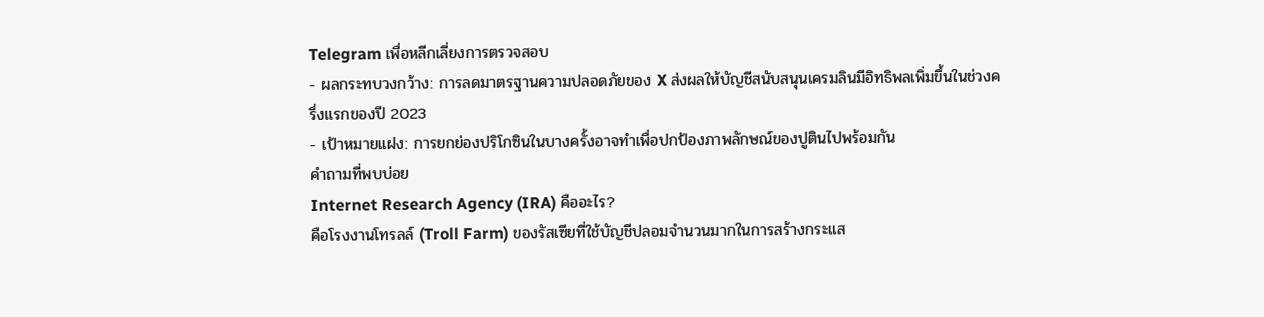Telegram เพื่อหลีกเลี่ยงการตรวจสอบ
- ผลกระทบวงกว้าง: การลดมาตรฐานความปลอดภัยของ X ส่งผลให้บัญชีสนับสนุนเครมลินมีอิทธิพลเพิ่มขึ้นในช่วงครึ่งแรกของปี 2023
- เป้าหมายแฝง: การยกย่องปริโกซินในบางครั้งอาจทำเพื่อปกป้องภาพลักษณ์ของปูตินไปพร้อมกัน
คำถามที่พบบ่อย
Internet Research Agency (IRA) คืออะไร?
คือโรงงานโทรลล์ (Troll Farm) ของรัสเซียที่ใช้บัญชีปลอมจำนวนมากในการสร้างกระแส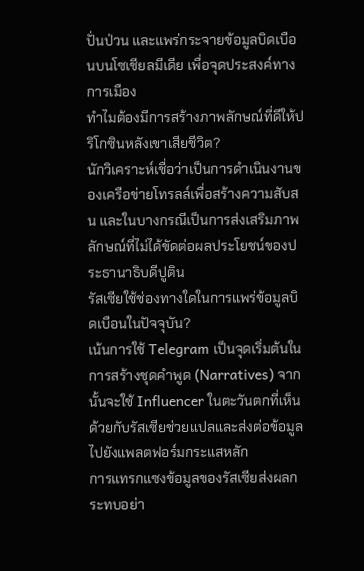ปั่นป่วน และแพร่กระจายข้อมูลบิดเบือนบนโซเชียลมีเดีย เพื่อจุดประสงค์ทางการเมือง
ทำไมต้องมีการสร้างภาพลักษณ์ที่ดีให้ปริโกซินหลังเขาเสียชีวิต?
นักวิเคราะห์เชื่อว่าเป็นการดำเนินงานของเครือข่ายโทรลล์เพื่อสร้างความสับสน และในบางกรณีเป็นการส่งเสริมภาพลักษณ์ที่ไม่ได้ขัดต่อผลประโยชน์ของประธานาธิบดีปูติน
รัสเซียใช้ช่องทางใดในการแพร่ข้อมูลบิดเบือนในปัจจุบัน?
เน้นการใช้ Telegram เป็นจุดเริ่มต้นในการสร้างชุดคำพูด (Narratives) จากนั้นจะใช้ Influencer ในตะวันตกที่เห็นด้วยกับรัสเซียช่วยแปลและส่งต่อข้อมูลไปยังแพลตฟอร์มกระแสหลัก
การแทรกแซงข้อมูลของรัสเซียส่งผลกระทบอย่า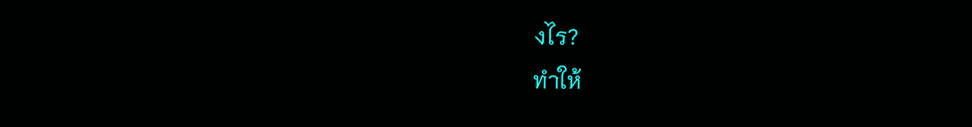งไร?
ทำให้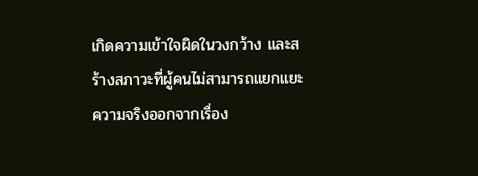เกิดความเข้าใจผิดในวงกว้าง และสร้างสภาวะที่ผู้คนไม่สามารถแยกแยะความจริงออกจากเรื่อง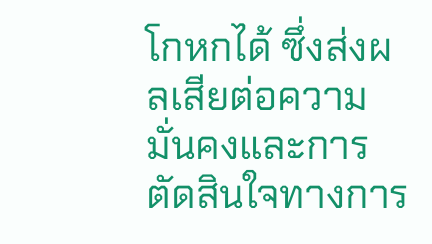โกหกได้ ซึ่งส่งผลเสียต่อความมั่นคงและการตัดสินใจทางการ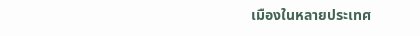เมืองในหลายประเทศ